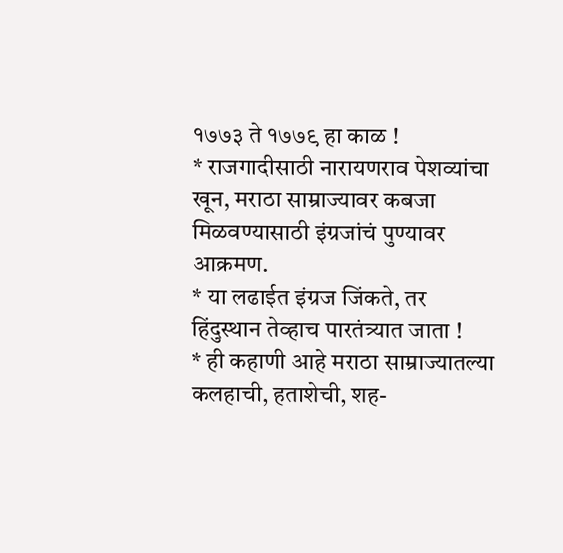१७७३ ते १७७९ हा काळ !
* राजगादीसाठी नारायणराव पेशव्यांचा खून, मराठा साम्राज्यावर कबजा
मिळवण्यासाठी इंग्रजांचं पुण्यावर आक्रमण.
* या लढाईत इंग्रज जिंकते, तर हिंदुस्थान तेव्हाच पारतंत्र्यात जाता !
* ही कहाणी आहे मराठा साम्राज्यातल्या कलहाची, हताशेची, शह-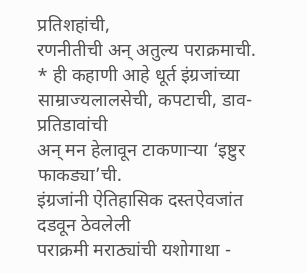प्रतिशहांची,
रणनीतीची अन् अतुल्य पराक्रमाची.
* ही कहाणी आहे धूर्त इंग्रजांच्या साम्राज्यलालसेची, कपटाची, डाव-प्रतिडावांची
अन् मन हेलावून टाकणाऱ्या ‘इष्टुर फाकड्या’ची.
इंग्रजांनी ऐतिहासिक दस्तऐवजांत दडवून ठेवलेली
पराक्रमी मराठ्यांची यशोगाथा -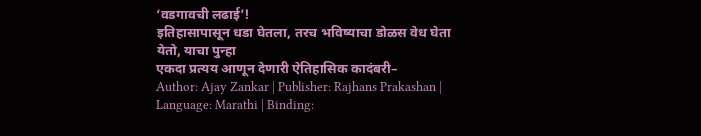‘वडगावची लढाई’!
इतिहासापासून धडा घेतला, तरच भविष्याचा डोळस वेध घेता येतो, याचा पुन्हा
एकदा प्रत्यय आणून देणारी ऐतिहासिक कादंबरी–
Author: Ajay Zankar | Publisher: Rajhans Prakashan | Language: Marathi | Binding: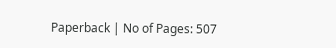Paperback | No of Pages: 507